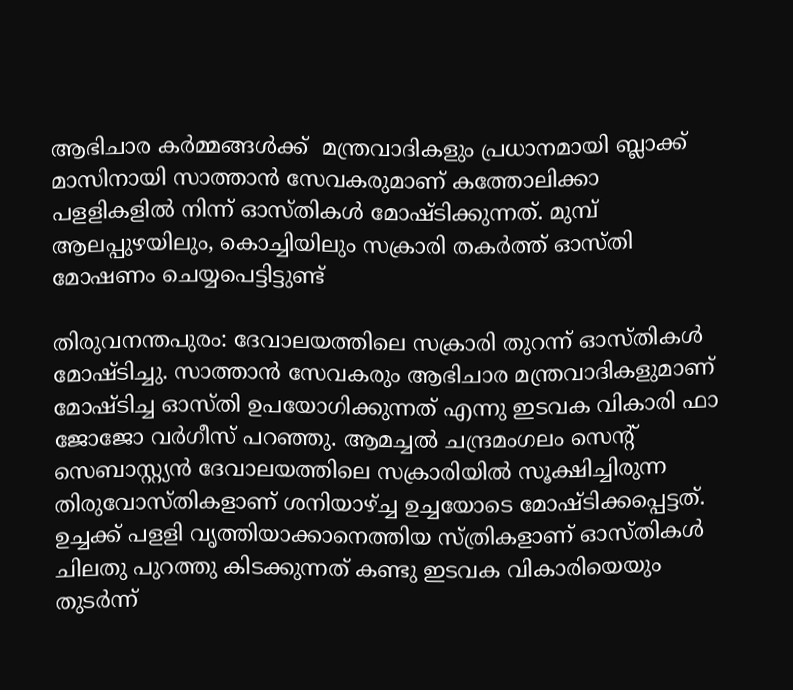ആഭിചാര കര്‍മ്മങ്ങള്‍ക്ക്  മന്ത്രവാദികളും പ്രധാനമായി ബ്ലാക്ക് മാസിനായി സാത്താന്‍ സേവകരുമാണ് കത്തോലിക്കാ പളളികളില്‍ നിന്ന് ഓസ്തികള്‍ മോഷ്ടിക്കുന്നത്. മുമ്പ് ആലപ്പുഴയിലും, കൊച്ചിയിലും സക്രാരി തകര്‍ത്ത് ഓസ്തി മോഷണം ചെയ്യപെട്ടിട്ടുണ്ട്

തിരുവനന്തപുരം: ദേവാലയത്തിലെ സക്രാരി തുറന്ന് ഓസ്തികള്‍ മോഷ്ടിച്ചു. സാത്താൻ സേവകരും ആഭിചാര മന്ത്രവാദികളുമാണ് മോഷ്ടിച്ച ഓസ്തി ഉപയോഗിക്കുന്നത്‌ എന്നു ഇടവക വികാരി ഫാ ജോജോ വർഗീസ് പറഞ്ഞു. ആമച്ചല്‍ ചന്ദ്രമംഗലം സെന്‍റ് സെബാസ്റ്റ്യന്‍ ദേവാലയത്തിലെ സക്രാരിയില്‍ സൂക്ഷിച്ചിരുന്ന തിരുവോസ്തികളാണ് ശനിയാഴ്ച്ച ഉച്ചയോടെ മോഷ്ടിക്കപ്പെട്ടത്‌. ഉച്ചക്ക് പളളി വൃത്തിയാക്കാനെത്തിയ സ്ത്രികളാണ് ഓസ്തികൾ ചിലതു പുറത്തു കിടക്കുന്നത് കണ്ടു ഇടവക വികാരിയെയും തുടര്‍ന്ന്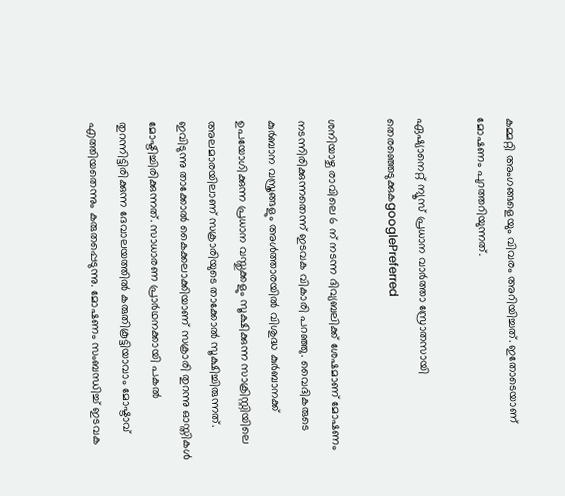കമ്മറ്റി അംഗങ്ങളെയും വിവരം അറിയിച്ചത്. ഇതോടെയാണ് മോഷണം പുറത്തറിയുന്നത്.

ഏഷ്യാനെറ്റ് ന്യൂസ് പ്രധാന വാർത്താ സ്രോതസായി തെരഞ്ഞെടുക്കുകgooglePreferred

ശനിയാഴ്ച രാവിലെ 6 ന് നടന്ന ദിവ്യബലിക്ക് ശേഷമാണ് മോഷണം നടന്നിരിക്കുന്നതെന്ന് ഇടവക വികാരി പറഞ്ഞു. വൈദികരുടെ കുര്‍ബാന വസ്ത്രങ്ങളും അള്‍ത്താരയില്‍ വിശുദ്ധ കുര്‍ബാനക്ക് ഉപയോഗിക്കുന്ന പ്രധാന വസ്തുക്കളും സൂക്ഷിക്കുന്ന സാക്രിസ്റ്റിയിലെ അലമാരയിലാണ് സക്രാരിയുടെ താക്കോല്‍ സൂക്ഷിച്ചിരുന്നത്. ഇവിടുന്നു താക്കോൽ കൈക്കലാക്കിയാണ് സക്രാരി തുറന്നു ഓസ്തികൾ മോഷ്ടിച്ചിരിക്കുന്നത്. സാധാരണ പ്രാര്‍ഥനക്കായി പകല്‍ തുറന്നിട്ടിരിക്കുന്ന ദേവാലയത്തില്‍ കരുതികൂട്ടിയാവാം മോഷ്ടാവ് എത്തിയതെന്നും കരുതപ്പെടുന്നു. മോഷണം സംബന്ധിച്ച് ഇടവക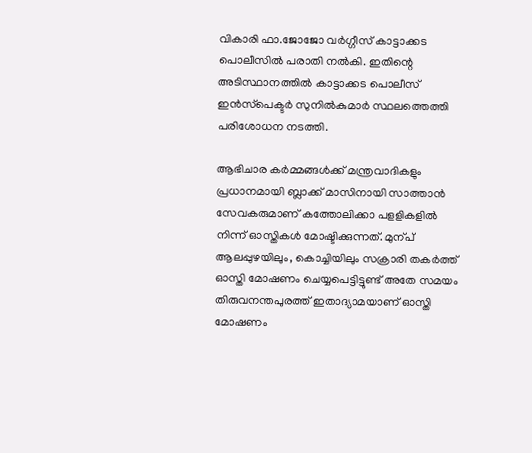വികാരി ഫാ.ജോജോ വര്‍ഗ്ഗീസ് കാട്ടാക്കട പൊലീസില്‍ പരാതി നല്‍കി. ഇതിന്റെ അടിസ്ഥാനത്തിൽ കാട്ടാക്കട പൊലീസ് ഇൻസ്‌പെക്ടർ സുനിൽകുമാർ സ്ഥലത്തെത്തി പരിശോധന നടത്തി.

ആഭിചാര കര്‍മ്മങ്ങള്‍ക്ക് മന്ത്രവാദികളും പ്രധാനമായി ബ്ലാക്ക് മാസിനായി സാത്താന്‍ സേവകരുമാണ് കത്തോലിക്കാ പളളികളില്‍ നിന്ന് ഓസ്തികള്‍ മോഷ്ടിക്കുന്നത്. മുന്പ് ആലപ്പുഴയിലും, കൊച്ചിയിലും സക്രാരി തകര്‍ത്ത് ഓസ്തി മോഷണം ചെയ്യപെട്ടിട്ടുണ്ട് അതേ സമയം തിരുവനന്തപുരത്ത് ഇതാദ്യാമയാണ് ഓസ്തി മോഷണം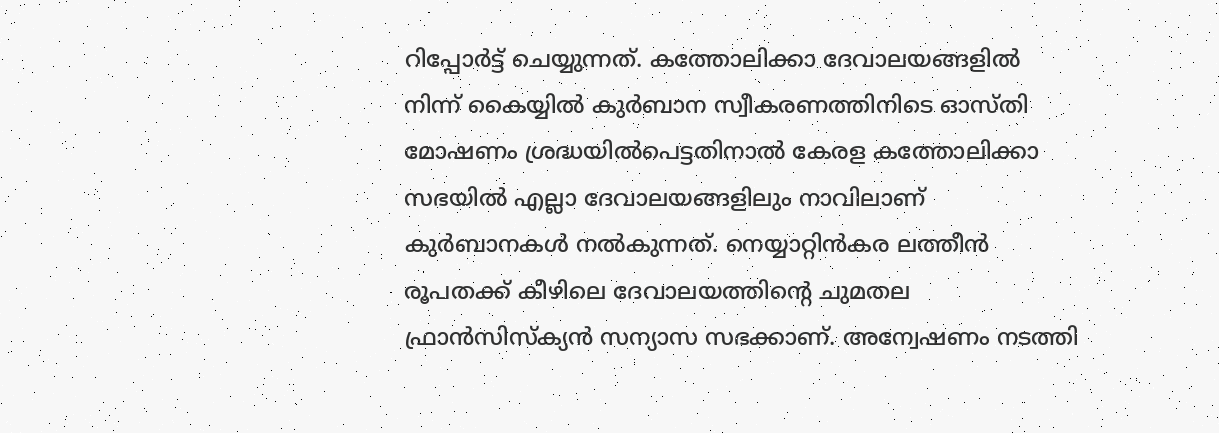റിപ്പോര്‍ട്ട് ചെയ്യുന്നത്. കത്തോലിക്കാ ദേവാലയങ്ങളില്‍ നിന്ന് കൈയ്യില്‍ കുര്‍ബാന സ്വീകരണത്തിനിടെ ഓസ്തി മോഷണം ശ്രദ്ധയില്‍പെട്ടതിനാല്‍ കേരള കത്തോലിക്കാ സഭയില്‍ എല്ലാ ദേവാലയങ്ങളിലും നാവിലാണ് കുര്‍ബാനകള്‍ നല്‍കുന്നത്. നെയ്യാറ്റിന്‍കര ലത്തീന്‍ രൂപതക്ക് കീഴിലെ ദേവാലയത്തിന്‍റെ ചുമതല ഫ്രാന്‍സിസ്ക്യന്‍ സന്യാസ സഭക്കാണ്. അന്വേഷണം നടത്തി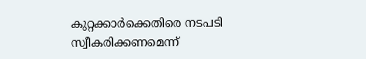കുറ്റക്കാര്‍ക്കെതിരെ നടപടി സ്വീകരിക്കണമെന്ന്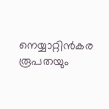നെയ്യാറ്റിന്‍കര രൂപതയും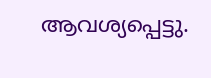ആവശ്യപ്പെട്ടു.